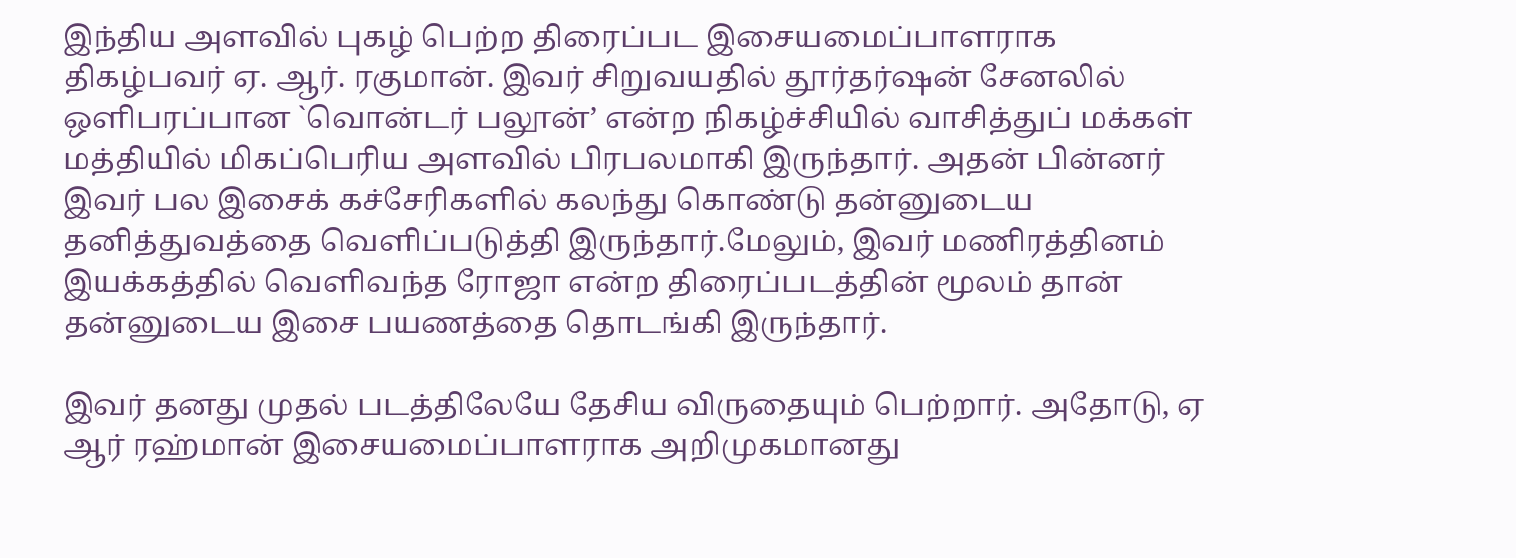இந்திய அளவில் புகழ் பெற்ற திரைப்பட இசையமைப்பாளராக திகழ்பவர் ஏ. ஆர். ரகுமான். இவர் சிறுவயதில் தூர்தர்ஷன் சேனலில் ஒளிபரப்பான `வொன்டர் பலூன்’ என்ற நிகழ்ச்சியில் வாசித்துப் மக்கள் மத்தியில் மிகப்பெரிய அளவில் பிரபலமாகி இருந்தார். அதன் பின்னர் இவர் பல இசைக் கச்சேரிகளில் கலந்து கொண்டு தன்னுடைய தனித்துவத்தை வெளிப்படுத்தி இருந்தார்.மேலும், இவர் மணிரத்தினம் இயக்கத்தில் வெளிவந்த ரோஜா என்ற திரைப்படத்தின் மூலம் தான் தன்னுடைய இசை பயணத்தை தொடங்கி இருந்தார்.

இவர் தனது முதல் படத்திலேயே தேசிய விருதையும் பெற்றார். அதோடு, ஏ ஆர் ரஹ்மான் இசையமைப்பாளராக அறிமுகமானது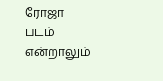ரோஜா படம் என்றாலும்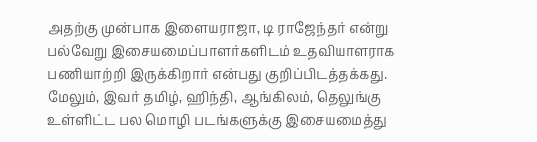அதற்கு முன்பாக இளையராஜா, டி ராஜேந்தர் என்று பல்வேறு இசையமைப்பாளர்களிடம் உதவியாளராக பணியாற்றி இருக்கிறார் என்பது குறிப்பிடத்தக்கது. மேலும், இவர் தமிழ், ஹிந்தி, ஆங்கிலம், தெலுங்கு உள்ளிட்ட பல மொழி படங்களுக்கு இசையமைத்து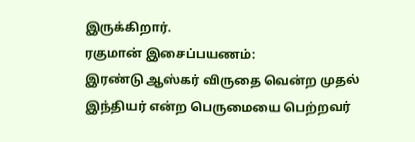இருக்கிறார்.
ரகுமான் இசைப்பயணம்:
இரண்டு ஆஸ்கர் விருதை வென்ற முதல் இந்தியர் என்ற பெருமையை பெற்றவர்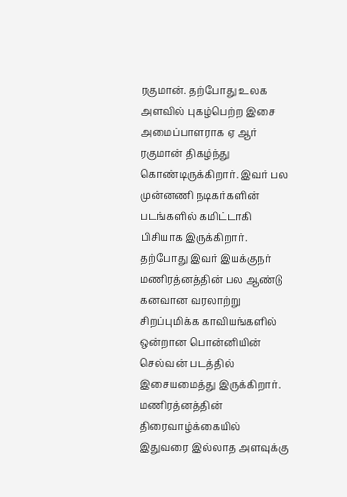ரகுமான். தற்போது உலக அளவில் புகழ்பெற்ற இசை அமைப்பாளராக ஏ ஆர் ரகுமான் திகழ்ந்து கொண்டிருக்கிறார். இவர் பல முன்னணி நடிகர்களின் படங்களில் கமிட்டாகி பிசியாக இருக்கிறார். தற்போது இவர் இயக்குநர் மணிரத்னத்தின் பல ஆண்டு கனவான வரலாற்று சிறப்புமிக்க காவியங்களில் ஒன்றான பொன்னியின் செல்வன் படத்தில் இசையமைத்து இருக்கிறார். மணிரத்னத்தின் திரைவாழ்க்கையில் இதுவரை இல்லாத அளவுக்கு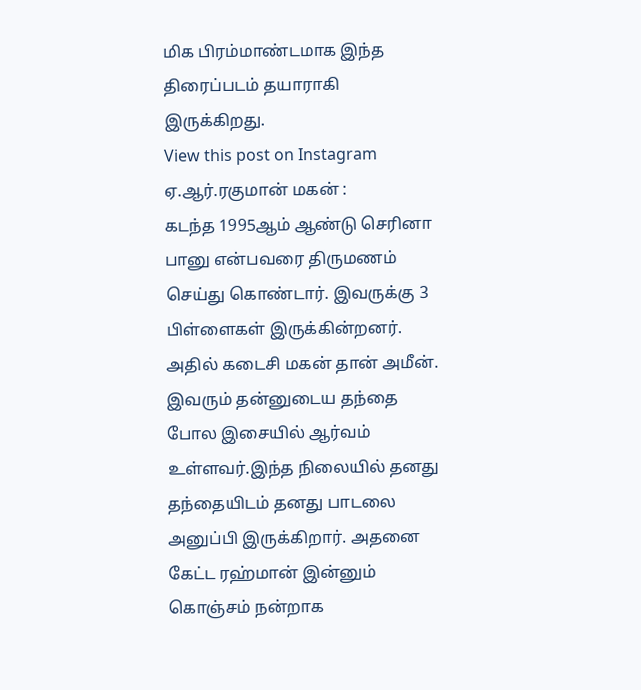மிக பிரம்மாண்டமாக இந்த திரைப்படம் தயாராகி இருக்கிறது.
View this post on Instagram
ஏ.ஆர்.ரகுமான் மகன் :
கடந்த 1995ஆம் ஆண்டு செரினா பானு என்பவரை திருமணம் செய்து கொண்டார். இவருக்கு 3 பிள்ளைகள் இருக்கின்றனர். அதில் கடைசி மகன் தான் அமீன். இவரும் தன்னுடைய தந்தை போல இசையில் ஆர்வம் உள்ளவர்.இந்த நிலையில் தனது தந்தையிடம் தனது பாடலை அனுப்பி இருக்கிறார். அதனை கேட்ட ரஹ்மான் இன்னும் கொஞ்சம் நன்றாக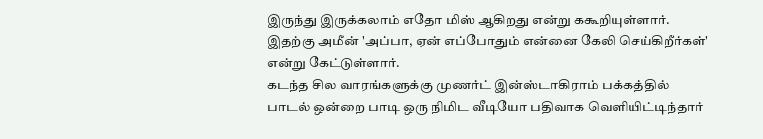இருந்து இருக்கலாம் எதோ மிஸ் ஆகிறது என்று ககூறியுள்ளார். இதற்கு அமீன் 'அப்பா, ஏன் எப்போதும் என்னை கேலி செய்கிறீர்கள்' என்று கேட்டுள்ளார்.
கடந்த சில வாரங்களுக்கு முணர்ட் இன்ஸ்டாகிராம் பக்கத்தில் பாடல் ஒன்றை பாடி ஒரு நிமிட வீடியோ பதிவாக வெளியிட்டிந்தார்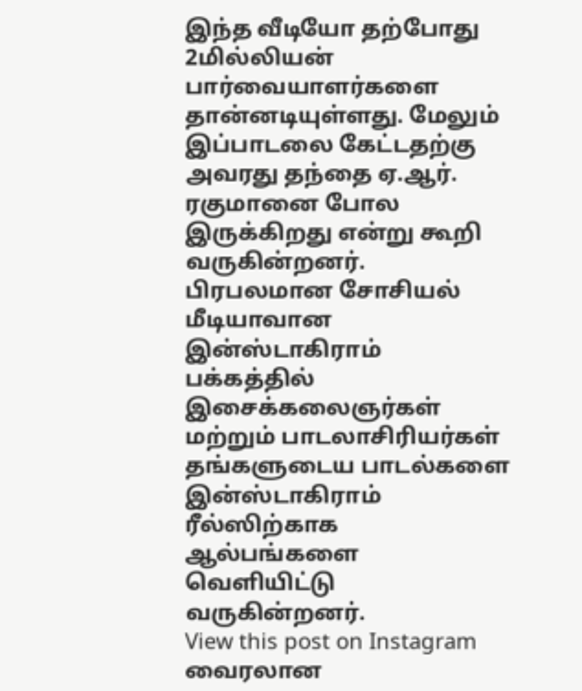இந்த வீடியோ தற்போது 2மில்லியன் பார்வையாளர்களை தான்னடியுள்ளது. மேலும் இப்பாடலை கேட்டதற்கு அவரது தந்தை ஏ.ஆர். ரகுமானை போல இருக்கிறது என்று கூறி வருகின்றனர். பிரபலமான சோசியல் மீடியாவான இன்ஸ்டாகிராம் பக்கத்தில் இசைக்கலைஞர்கள் மற்றும் பாடலாசிரியர்கள் தங்களுடைய பாடல்களை இன்ஸ்டாகிராம் ரீல்ஸிற்காக ஆல்பங்களை வெளியிட்டு வருகின்றனர்.
View this post on Instagram
வைரலான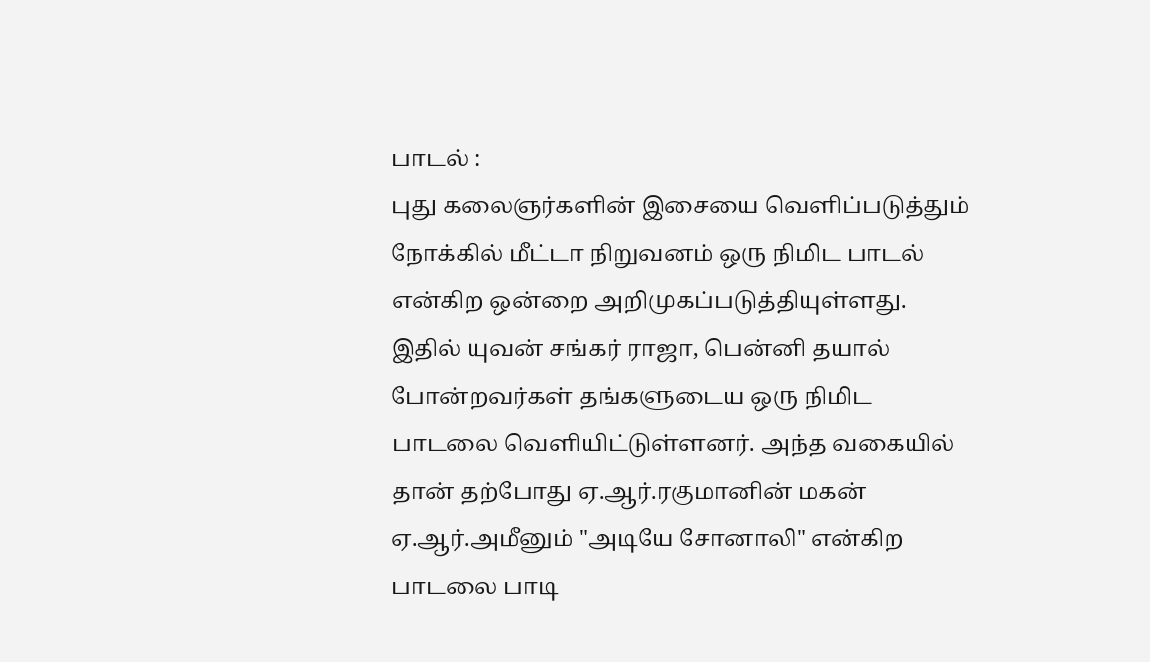பாடல் :
புது கலைஞர்களின் இசையை வெளிப்படுத்தும் நோக்கில் மீட்டா நிறுவனம் ஒரு நிமிட பாடல் என்கிற ஒன்றை அறிமுகப்படுத்தியுள்ளது. இதில் யுவன் சங்கர் ராஜா, பென்னி தயால் போன்றவர்கள் தங்களுடைய ஒரு நிமிட பாடலை வெளியிட்டுள்ளனர். அந்த வகையில் தான் தற்போது ஏ.ஆர்.ரகுமானின் மகன் ஏ.ஆர்.அமீனும் "அடியே சோனாலி" என்கிற பாடலை பாடி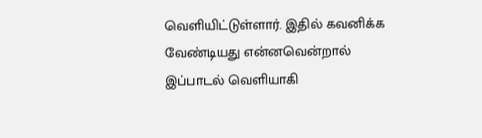வெளியிட்டுள்ளார். இதில் கவனிக்க வேண்டியது என்னவென்றால் இப்பாடல் வெளியாகி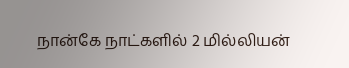நான்கே நாட்களில் 2 மில்லியன்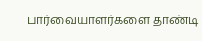பார்வையாளர்களை தாண்டி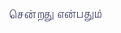சென்றது என்பதும்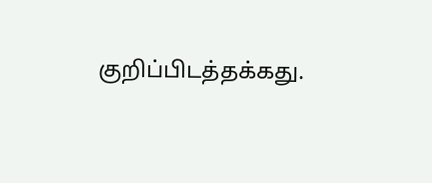குறிப்பிடத்தக்கது.